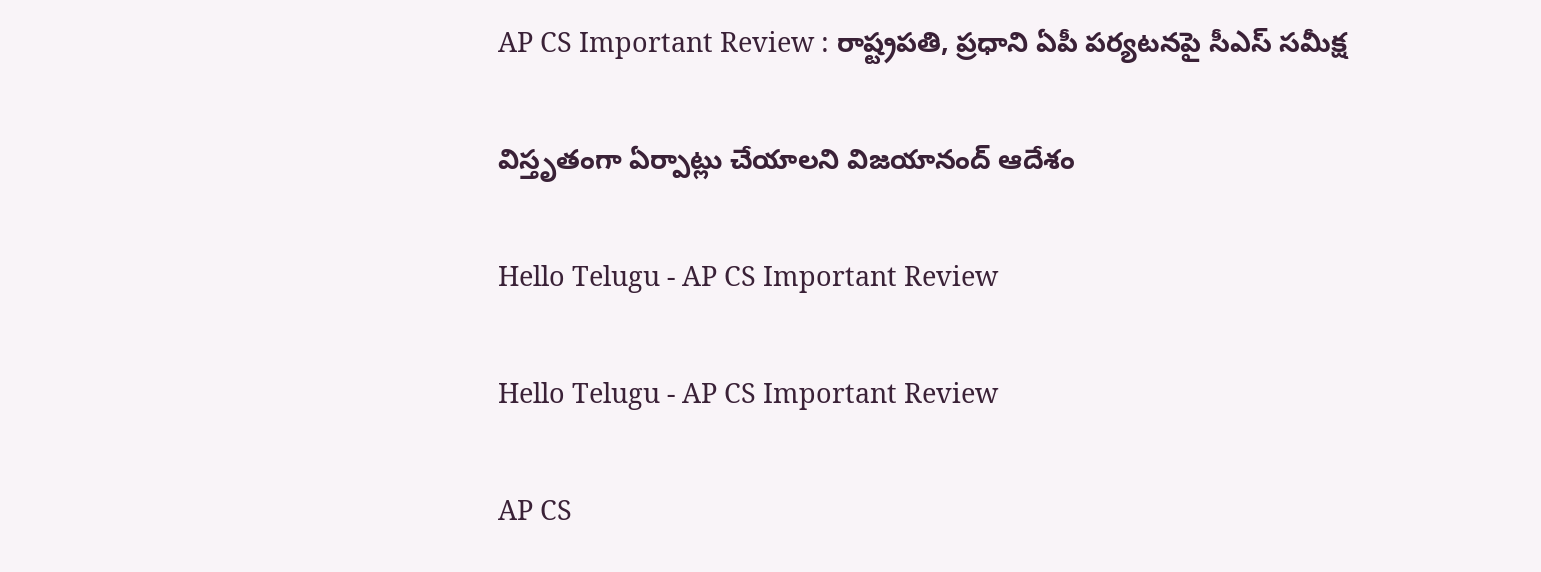AP CS Important Review : రాష్ట్ర‌ప‌తి, ప్ర‌ధాని ఏపీ ప‌ర్య‌ట‌న‌పై సీఎస్ స‌మీక్ష

విస్తృతంగా ఏర్పాట్లు చేయాల‌ని విజ‌యానంద్ ఆదేశం

Hello Telugu - AP CS Important Review

Hello Telugu - AP CS Important Review

AP CS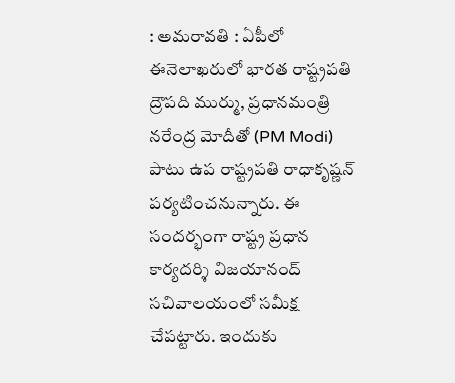: అమ‌రావ‌తి : ఏపీలో ఈనెలాఖ‌రులో భార‌త రాష్ట్ర‌ప‌తి ద్రౌప‌ది ముర్ము, ప్ర‌ధాన‌మంత్రి న‌రేంద్ర మోదీతో (PM Modi) పాటు ఉప రాష్ట్ర‌ప‌తి రాధాకృష్ణ‌న్ ప‌ర్య‌టించ‌నున్నారు. ఈ సంద‌ర్భంగా రాష్ట్ర ప్ర‌ధాన కార్య‌ద‌ర్శి విజ‌యానంద్ స‌చివాల‌యంలో స‌మీక్ష చేప‌ట్టారు. ఇందుకు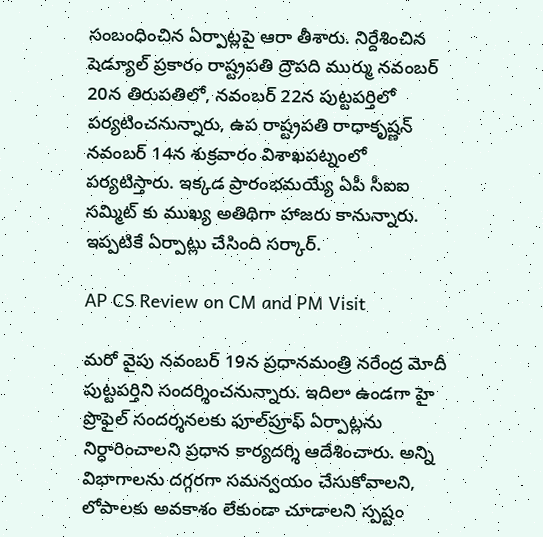సంబంధించిన ఏర్పాట్లపై ఆరా తీశారు. నిర్దేశించిన షెడ్యూల్ ప్రకారం రాష్ట్రపతి ద్రౌప‌ది ముర్ము నవంబర్ 20న తిరుపతిలో, నవంబర్ 22న పుట్టపర్తిలో పర్యటించ‌నున్నారు, ఉప రాష్ట్రపతి రాధాకృష్ణ‌న్ నవంబర్ 14న శుక్ర‌వారం విశాఖపట్నంలో పర్యటిస్తారు. ఇక్క‌డ ప్రారంభ‌మ‌య్యే ఏపీ సీఐఐ స‌మ్మిట్ కు ముఖ్య అతిథిగా హాజ‌రు కానున్నారు. ఇప్ప‌టికే ఏర్పాట్లు చేసింది స‌ర్కార్.

AP CS Review on CM and PM Visit

మ‌రో వైపు న‌వంబ‌ర్ 19న ప్రధాన‌మంత్రి న‌రేంద్ర మోదీ పుట్టపర్తిని సందర్శించనున్నారు. ఇదిలా ఉండ‌గా హై ప్రొఫైల్ సందర్శనలకు ఫూల్‌ప్రూఫ్ ఏర్పాట్లను నిర్ధారించాలని ప్రధాన కార్యదర్శి ఆదేశించారు. అన్ని విభాగాలను దగ్గరగా సమన్వయం చేసుకోవాలని, లోపాలకు అవకాశం లేకుండా చూడాలని స్ప‌ష్టం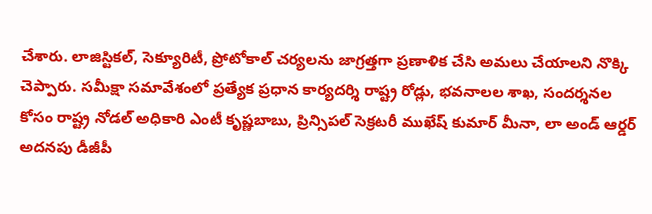చేశారు. లాజిస్టికల్, సెక్యూరిటీ, ప్రోటోకాల్ చర్యలను జాగ్రత్తగా ప్రణాళిక చేసి అమలు చేయాలని నొక్కి చెప్పారు. సమీక్షా సమావేశంలో ప్రత్యేక ప్రధాన కార్యదర్శి రాష్ట్ర రోడ్లు, భ‌వ‌నాల‌ల శాఖ‌, సందర్శనల కోసం రాష్ట్ర నోడల్ అధికారి ఎంటీ కృష్ణబాబు, ప్రిన్సిపల్ సెక్రటరీ ముఖేష్ కుమార్ మీనా, లా అండ్ ఆర్డ‌ర్ అద‌న‌పు డీజీపీ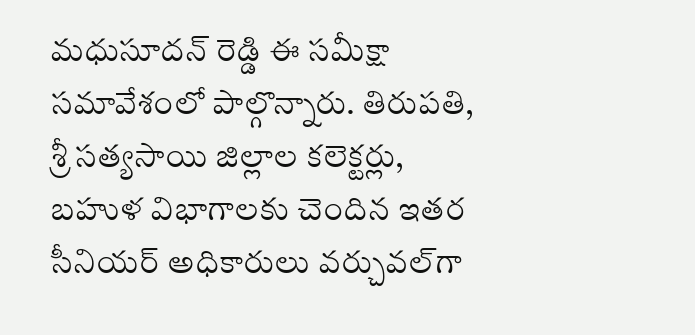మ‌ధుసూద‌న్ రెడ్డి ఈ స‌మీక్షా స‌మావేశంలో పాల్గొన్నారు. తిరుపతి, శ్రీ సత్యసాయి జిల్లాల కలెక్టర్లు, బహుళ విభాగాలకు చెందిన ఇతర సీనియర్ అధికారులు వర్చువల్‌గా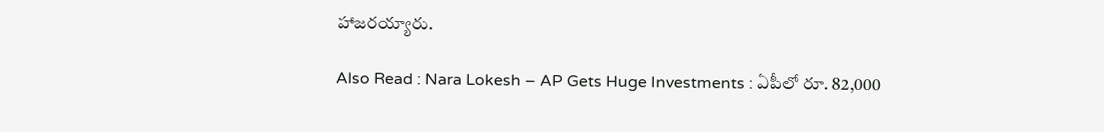హాజ‌ర‌య్యారు.

Also Read : Nara Lokesh – AP Gets Huge Investments : ఏపీలో రూ. 82,000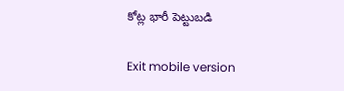కోట్ల భారీ పెట్టుబ‌డి

Exit mobile version